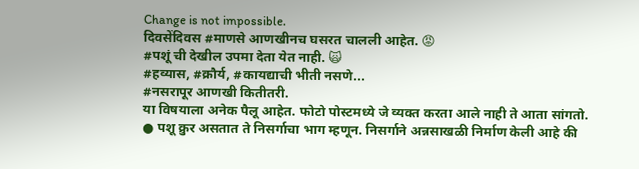Change is not impossible.
दिवसेंदिवस #माणसे आणखीनच घसरत चालली आहेत. 😡
#पशूं ची देखील उपमा देता येत नाही. 🙀
#हव्यास, #क्रौर्य, #कायद्याची भीती नसणे...
#नसरापूर आणखी कितीतरी.
या विषयाला अनेक पैलू आहेत. फोटो पोस्टमध्ये जे व्यक्त करता आले नाही ते आता सांगतो.
● पशू क्रुर असतात ते निसर्गाचा भाग म्हणून. निसर्गाने अन्नसाखळी निर्माण केली आहे की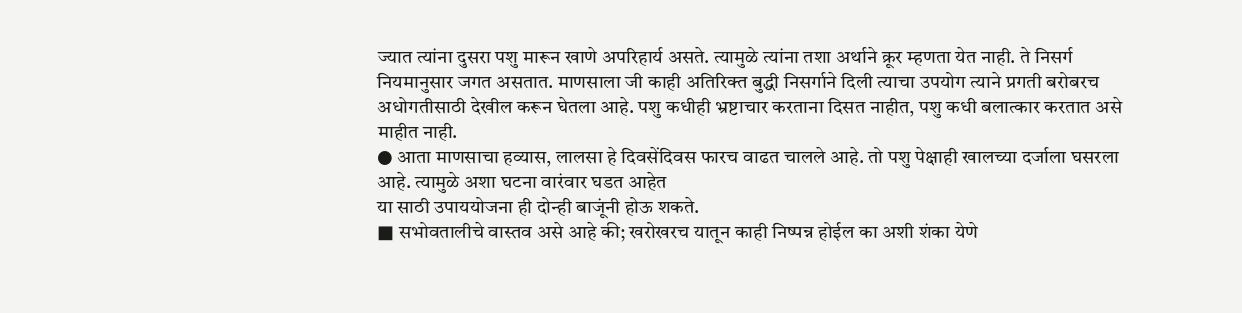ज्यात त्यांना दुसरा पशु मारून खाणे अपरिहार्य असते. त्यामुळे त्यांना तशा अर्थाने क्रूर म्हणता येत नाही. ते निसर्ग नियमानुसार जगत असतात. माणसाला जी काही अतिरिक्त बुद्धी निसर्गाने दिली त्याचा उपयोग त्याने प्रगती बरोबरच अधोगतीसाठी देखील करून घेतला आहे. पशु कधीही भ्रष्टाचार करताना दिसत नाहीत, पशु कधी बलात्कार करतात असे माहीत नाही.
● आता माणसाचा हव्यास, लालसा हे दिवसेंदिवस फारच वाढत चालले आहे. तो पशु पेक्षाही खालच्या दर्जाला घसरला आहे. त्यामुळे अशा घटना वारंवार घडत आहेत
या साठी उपाययोजना ही दोन्ही बाजूंनी होऊ शकते.
■ सभोवतालीचे वास्तव असे आहे की; खरोखरच यातून काही निष्पन्न होईल का अशी शंका येणे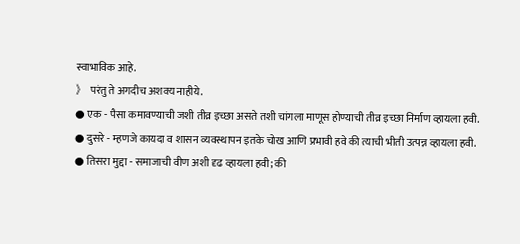स्वाभाविक आहे.
》 परंतु ते अगदीच अशक्य नाहीये.
● एक - पैसा कमावण्याची जशी तीव्र इच्छा असते तशी चांगला माणूस होण्याची तीव्र इच्छा निर्माण व्हायला हवी.
● दुसरे - म्हणजे कायदा व शासन व्यवस्थापन इतके चोख आणि प्रभावी हवे की त्याची भीती उत्पन्न व्हायला हवी.
● तिसरा मुद्दा - समाजाची वीण अशी दृढ व्हायला हवी; की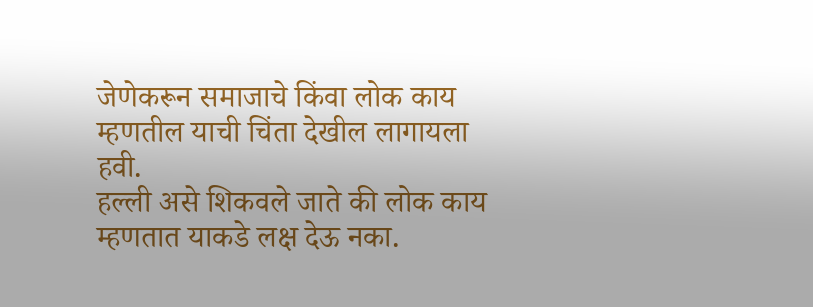जेणेकरून समाजाचे किंवा लोक काय म्हणतील याची चिंता देखील लागायला हवी.
हल्ली असे शिकवले जाते की लोक काय म्हणतात याकडे लक्ष देऊ नका.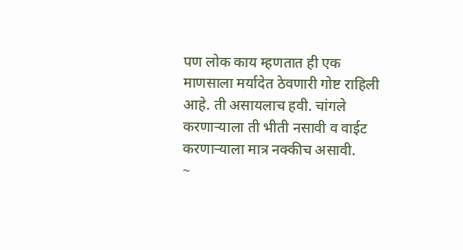पण लोक काय म्हणतात ही एक माणसाला मर्यादेत ठेवणारी गोष्ट राहिली आहे. ती असायलाच हवी. चांगले करणाऱ्याला ती भीती नसावी व वाईट करणाऱ्याला मात्र नक्कीच असावी.
~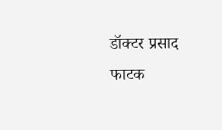डॉक्टर प्रसाद फाटक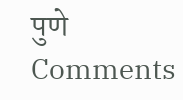पुणे
Comments